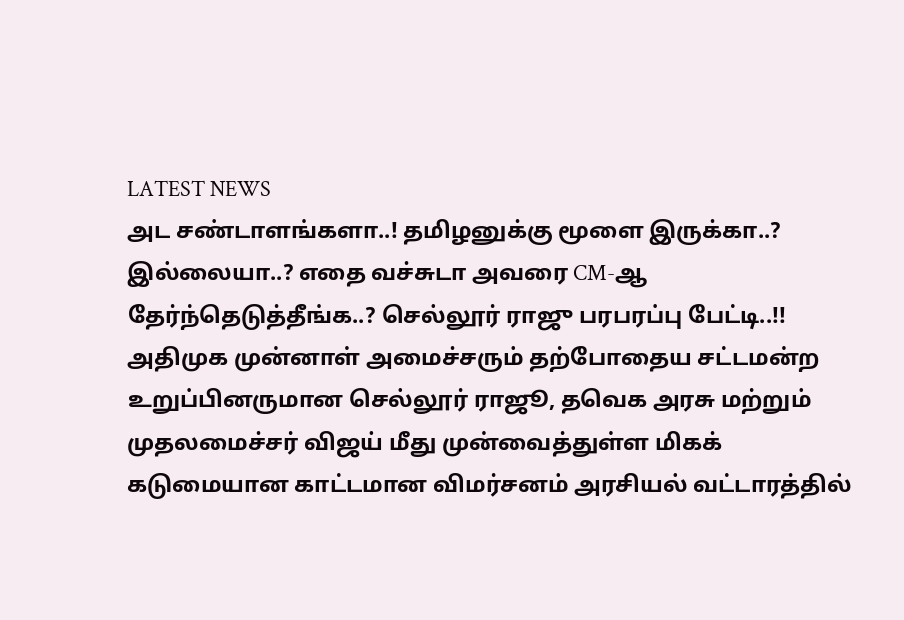LATEST NEWS
அட சண்டாளங்களா..! தமிழனுக்கு மூளை இருக்கா..? இல்லையா..? எதை வச்சுடா அவரை CM-ஆ தேர்ந்தெடுத்தீங்க..? செல்லூர் ராஜு பரபரப்பு பேட்டி..!!
அதிமுக முன்னாள் அமைச்சரும் தற்போதைய சட்டமன்ற உறுப்பினருமான செல்லூர் ராஜூ, தவெக அரசு மற்றும் முதலமைச்சர் விஜய் மீது முன்வைத்துள்ள மிகக் கடுமையான காட்டமான விமர்சனம் அரசியல் வட்டாரத்தில்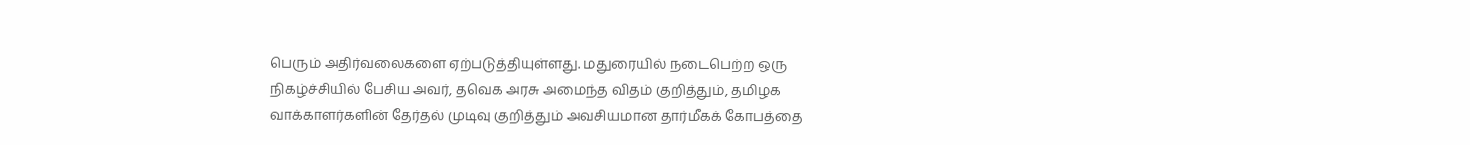பெரும் அதிர்வலைகளை ஏற்படுத்தியுள்ளது. மதுரையில் நடைபெற்ற ஒரு நிகழ்ச்சியில் பேசிய அவர், தவெக அரசு அமைந்த விதம் குறித்தும், தமிழக வாக்காளர்களின் தேர்தல் முடிவு குறித்தும் அவசியமான தார்மீகக் கோபத்தை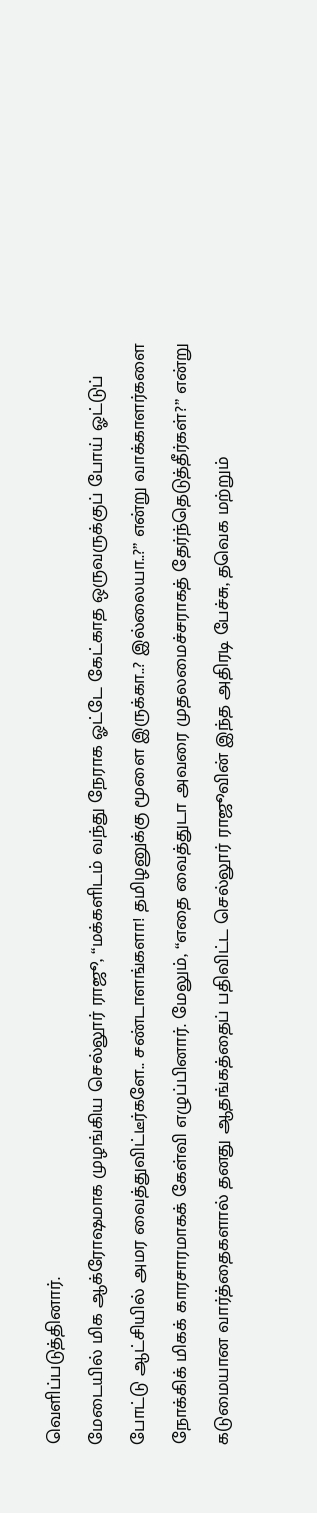வெளிப்படுத்தினார்.
மேடையில் மிக ஆக்ரோஷமாக முழங்கிய செல்லூர் ராஜூ, “மக்களிடம் வந்து நேராக ஓட்டே கேட்காத ஒருவருக்குப் போய் ஓட்டுப் போட்டு ஆட்சியில் அமர வைத்துவிட்டீர்களே.. சண்டாளங்களா! தமிழனுக்கு மூளை இருக்கா..? இல்லையா..?” என்று வாக்காளர்களை நோக்கிக் மிகக் காரசாரமாகக் கேள்வி எழுப்பினார். மேலும், “எதை வைத்துடா அவரை முதலமைச்சராகத் தேர்ந்தெடுத்தீர்கள்?” என்று கடுமையான வார்த்தைகளால் தனது ஆதங்கத்தைப் பதிவிட்ட செல்லூர் ராஜூவின் இந்த அதிரடி பேச்சு, தவெக மற்றும்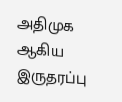அதிமுக ஆகிய இருதரப்பு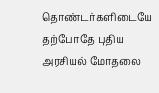தொண்டர்களிடையே தற்போதே புதிய அரசியல் மோதலை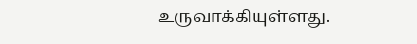உருவாக்கியுள்ளது.